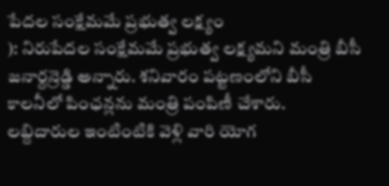పేదల సంక్షేమమే ప్రభుత్వ లక్ష్యం
): నిరుపేదల సంక్షేమమే ప్రభుత్వ లక్ష్యమని మంత్రి బీసీ జనార్దన్రెడ్డి అన్నారు. శనివారం పట్టణంలోని బీసీ కాలనీలో పింఛన్లను మంత్రి పంపిణీ చేశారు. లబ్దిదారుల ఇంటింటికి వెళ్లి వారి యోగ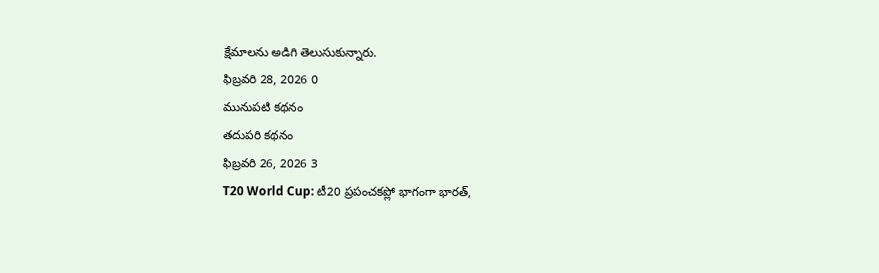క్షేమాలను అడిగి తెలుసుకున్నారు.
ఫిబ్రవరి 28, 2026 0
మునుపటి కథనం
తదుపరి కథనం
ఫిబ్రవరి 26, 2026 3
T20 World Cup: టీ20 ప్రపంచకప్లో భాగంగా భారత్,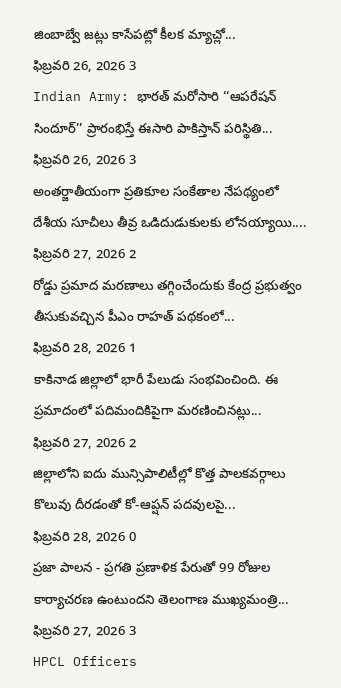జింబాబ్వే జట్లు కాసేపట్లో కీలక మ్యాచ్లో...
ఫిబ్రవరి 26, 2026 3
Indian Army: భారత్ మరోసారి ‘‘ఆపరేషన్ సిందూర్’’ ప్రారంభిస్తే ఈసారి పాకిస్తాన్ పరిస్థితి...
ఫిబ్రవరి 26, 2026 3
అంతర్జాతీయంగా ప్రతికూల సంకేతాల నేపథ్యంలో దేశీయ సూచీలు తీవ్ర ఒడిదుడుకులకు లోనయ్యాయి....
ఫిబ్రవరి 27, 2026 2
రోడ్డు ప్రమాద మరణాలు తగ్గించేందుకు కేంద్ర ప్రభుత్వం తీసుకువచ్చిన పీఎం రాహత్ పథకంలో...
ఫిబ్రవరి 28, 2026 1
కాకినాడ జిల్లాలో భారీ పేలుడు సంభవించింది. ఈ ప్రమాదంలో పదిమందికిపైగా మరణించినట్లు...
ఫిబ్రవరి 27, 2026 2
జిల్లాలోని ఐదు మున్సిపాలిటీల్లో కొత్త పాలకవర్గాలు కొలువు దీరడంతో కో-ఆప్షన్ పదవులపై...
ఫిబ్రవరి 28, 2026 0
ప్రజా పాలన - ప్రగతి ప్రణాళిక పేరుతో 99 రోజుల కార్యాచరణ ఉంటుందని తెలంగాణ ముఖ్యమంత్రి...
ఫిబ్రవరి 27, 2026 3
HPCL Officers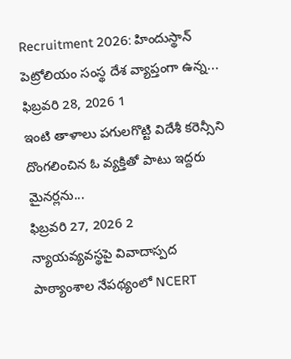Recruitment 2026: హిందుస్థాన్ పెట్రోలియం సంస్థ దేశ వ్యాప్తంగా ఉన్న...
ఫిబ్రవరి 28, 2026 1
ఇంటి తాళాలు పగులగొట్టి విదేశీ కరెన్సీని దొంగలించిన ఓ వ్యక్తితో పాటు ఇద్దరు మైనర్లను...
ఫిబ్రవరి 27, 2026 2
న్యాయవ్యవస్థపై వివాదాస్పద పాఠ్యాంశాల నేపథ్యంలో NCERT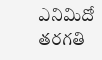ఎనిమిదో తరగతి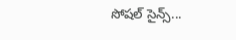సోషల్ సైన్స్...